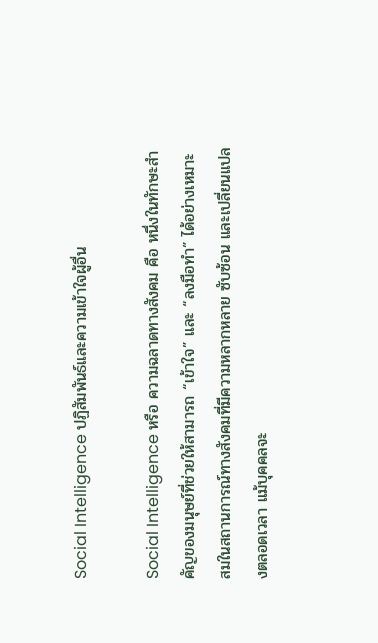Social Intelligence ปฏิสัมพันธ์และความเข้าใจผู้อื่น

Social Intelligence หรือ ความฉลาดทางสังคม คือ หนึ่งในทักษะสำคัญของมนุษย์ที่ช่วยให้สามารถ “เข้าใจ” และ “ลงมือทำ” ได้อย่างเหมาะสมในสถานการณ์ทางสังคมที่มีความหลากหลาย ซับซ้อน และเปลี่ยนแปลงตลอดเวลา แม้บุคคลจะ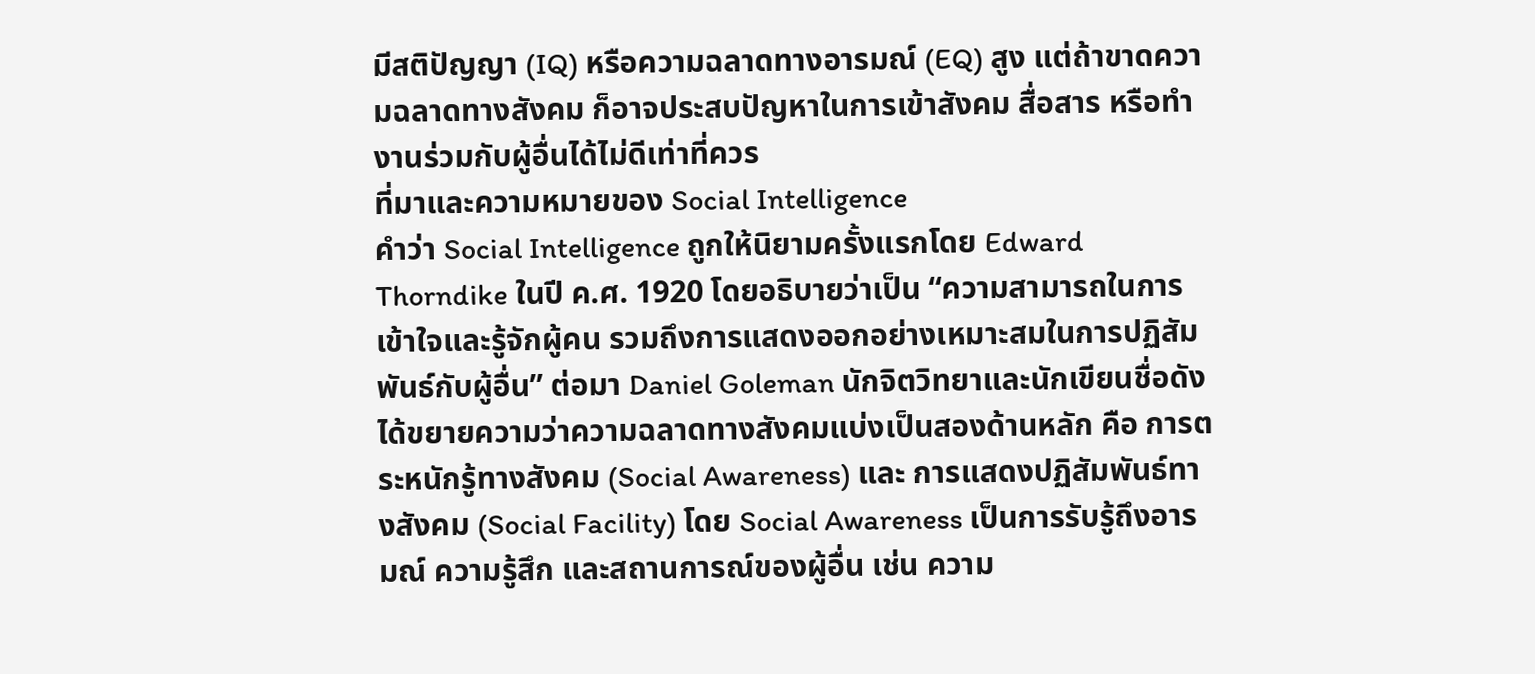มีสติปัญญา (IQ) หรือความฉลาดทางอารมณ์ (EQ) สูง แต่ถ้าขาดความฉลาดทางสังคม ก็อาจประสบปัญหาในการเข้าสังคม สื่อสาร หรือทำงานร่วมกับผู้อื่นได้ไม่ดีเท่าที่ควร
ที่มาและความหมายของ Social Intelligence
คําว่า Social Intelligence ถูกให้นิยามครั้งแรกโดย Edward Thorndike ในปี ค.ศ. 1920 โดยอธิบายว่าเป็น “ความสามารถในการเข้าใจและรู้จักผู้คน รวมถึงการแสดงออกอย่างเหมาะสมในการปฏิสัมพันธ์กับผู้อื่น” ต่อมา Daniel Goleman นักจิตวิทยาและนักเขียนชื่อดัง ได้ขยายความว่าความฉลาดทางสังคมแบ่งเป็นสองด้านหลัก คือ การตระหนักรู้ทางสังคม (Social Awareness) และ การแสดงปฏิสัมพันธ์ทางสังคม (Social Facility) โดย Social Awareness เป็นการรับรู้ถึงอารมณ์ ความรู้สึก และสถานการณ์ของผู้อื่น เช่น ความ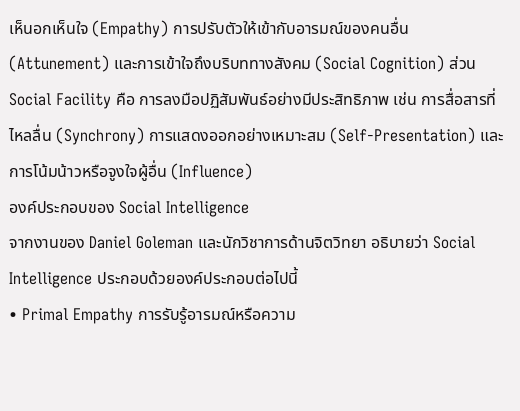เห็นอกเห็นใจ (Empathy) การปรับตัวให้เข้ากับอารมณ์ของคนอื่น (Attunement) และการเข้าใจถึงบริบททางสังคม (Social Cognition) ส่วน Social Facility คือ การลงมือปฏิสัมพันธ์อย่างมีประสิทธิภาพ เช่น การสื่อสารที่ไหลลื่น (Synchrony) การแสดงออกอย่างเหมาะสม (Self-Presentation) และการโน้มน้าวหรือจูงใจผู้อื่น (Influence)
องค์ประกอบของ Social Intelligence
จากงานของ Daniel Goleman และนักวิชาการด้านจิตวิทยา อธิบายว่า Social Intelligence ประกอบด้วยองค์ประกอบต่อไปนี้
• Primal Empathy การรับรู้อารมณ์หรือความ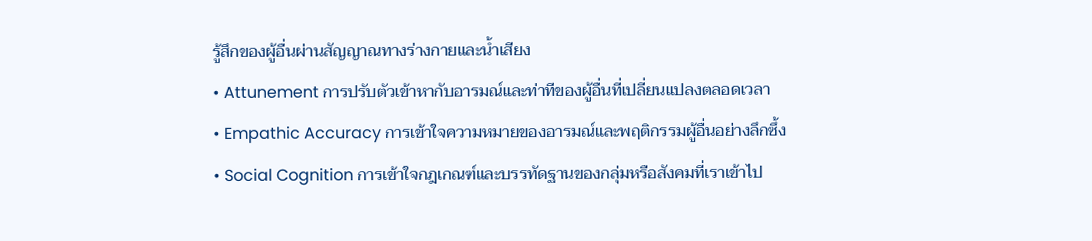รู้สึกของผู้อื่นผ่านสัญญาณทางร่างกายและน้ำเสียง
• Attunement การปรับตัวเข้าหากับอารมณ์และท่าทีของผู้อื่นที่เปลี่ยนแปลงตลอดเวลา
• Empathic Accuracy การเข้าใจความหมายของอารมณ์และพฤติกรรมผู้อื่นอย่างลึกซึ้ง
• Social Cognition การเข้าใจกฎเกณฑ์และบรรทัดฐานของกลุ่มหรือสังคมที่เราเข้าไป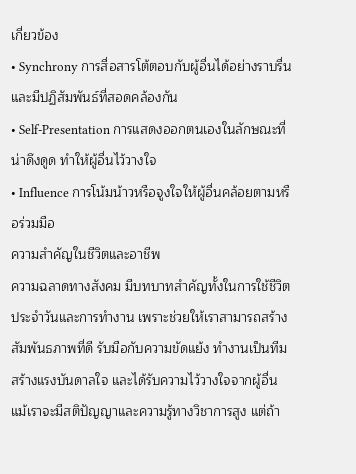เกี่ยวข้อง
• Synchrony การสื่อสารโต้ตอบกับผู้อื่นได้อย่างราบรื่นและมีปฏิสัมพันธ์ที่สอดคล้องกัน
• Self-Presentation การแสดงออกตนเองในลักษณะที่น่าดึงดูด ทำให้ผู้อื่นไว้วางใจ
• Influence การโน้มน้าวหรือจูงใจให้ผู้อื่นคล้อยตามหรือร่วมมือ
ความสำคัญในชีวิตและอาชีพ
ความฉลาดทางสังคม มีบทบาทสำคัญทั้งในการใช้ชีวิตประจำวันและการทำงาน เพราะช่วยให้เราสามารถสร้างสัมพันธภาพที่ดี รับมือกับความขัดแย้ง ทำงานเป็นทีม สร้างแรงบันดาลใจ และได้รับความไว้วางใจจากผู้อื่น แม้เราจะมีสติปัญญาและความรู้ทางวิชาการสูง แต่ถ้า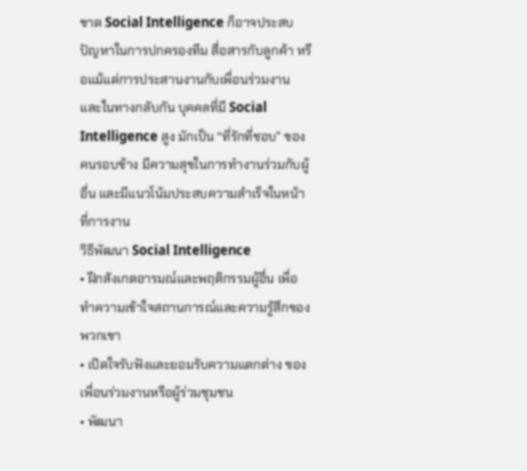ขาด Social Intelligence ก็อาจประสบปัญหาในการปกครองทีม สื่อสารกับลูกค้า หรือแม้แต่การประสานงานกับเพื่อนร่วมงาน และในทางกลับกัน บุคคลที่มี Social Intelligence สูง มักเป็น “ที่รักที่ชอบ” ของคนรอบข้าง มีความสุขในการทำงานร่วมกับผู้อื่น และมีแนวโน้มประสบความสำเร็จในหน้าที่การงาน
วิธีพัฒนา Social Intelligence
• ฝึกสังเกตอารมณ์และพฤติกรรมผู้อื่น เพื่อทำความเข้าใจสถานการณ์และความรู้สึกของพวกเขา
• เปิดใจรับฟังและยอมรับความแตกต่าง ของเพื่อนร่วมงานหรือผู้ร่วมชุมชน
• พัฒนา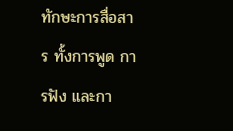ทักษะการสื่อสาร ทั้งการพูด การฟัง และกา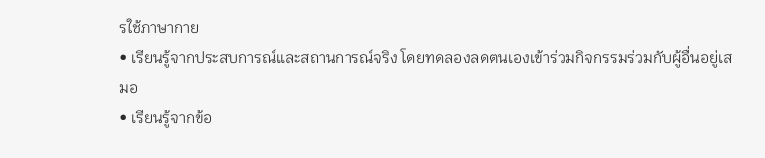รใช้ภาษากาย
• เรียนรู้จากประสบการณ์และสถานการณ์จริง โดยทดลองลดตนเองเข้าร่วมกิจกรรมร่วมกับผู้อื่นอยู่เสมอ
• เรียนรู้จากข้อ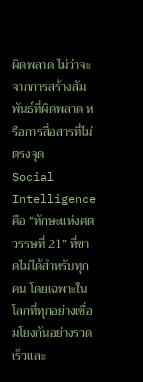ผิดพลาด ไม่ว่าจะจากการสร้างสัมพันธ์ที่ผิดพลาด หรือการสื่อสารที่ไม่ตรงจุด
Social Intelligence คือ “ทักษะแห่งศตวรรษที่ 21” ที่ขาดไม่ได้สำหรับทุกคน โดยเฉพาะในโลกที่ทุกอย่างเชื่อมโยงกันอย่างรวดเร็วและ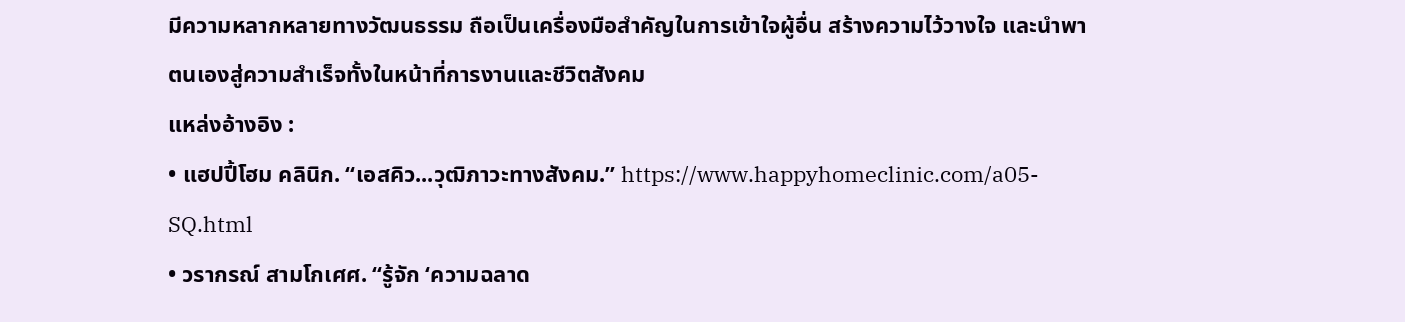มีความหลากหลายทางวัฒนธรรม ถือเป็นเครื่องมือสำคัญในการเข้าใจผู้อื่น สร้างความไว้วางใจ และนำพาตนเองสู่ความสำเร็จทั้งในหน้าที่การงานและชีวิตสังคม
แหล่งอ้างอิง :
• แฮปปี้โฮม คลินิก. “เอสคิว...วุฒิภาวะทางสังคม.” https://www.happyhomeclinic.com/a05-SQ.html
• วรากรณ์ สามโกเศศ. “รู้จัก ‘ความฉลาด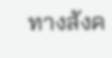ทางสังค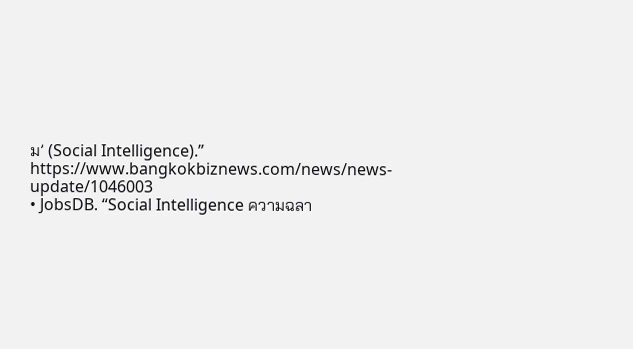ม’ (Social Intelligence).” https://www.bangkokbiznews.com/news/news-update/1046003
• JobsDB. “Social Intelligence ความฉลา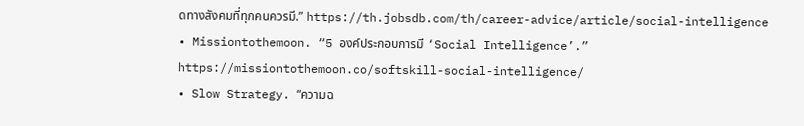ดทางสังคมที่ทุกคนควรมี.” https://th.jobsdb.com/th/career-advice/article/social-intelligence
• Missiontothemoon. “5 องค์ประกอบการมี ‘Social Intelligence’.” https://missiontothemoon.co/softskill-social-intelligence/
• Slow Strategy. “ความฉ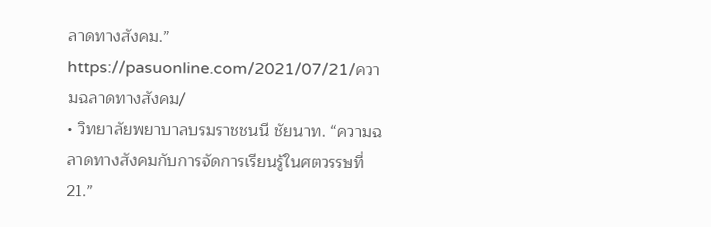ลาดทางสังคม.” https://pasuonline.com/2021/07/21/ความฉลาดทางสังคม/
• วิทยาลัยพยาบาลบรมราชชนนี ชัยนาท. “ความฉลาดทางสังคมกับการจัดการเรียนรู้ในศตวรรษที่ 21.”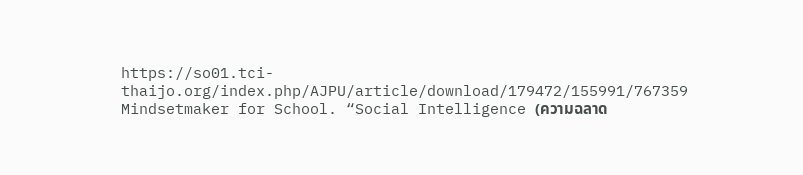https://so01.tci-thaijo.org/index.php/AJPU/article/download/179472/155991/767359
Mindsetmaker for School. “Social Intelligence (ความฉลาด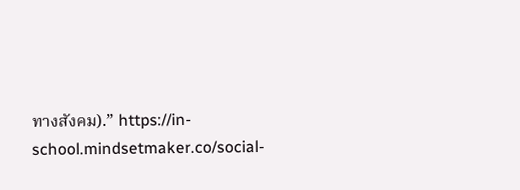ทางสังคม).” https://in-school.mindsetmaker.co/social-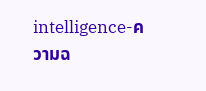intelligence-ความฉ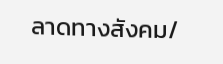ลาดทางสังคม/